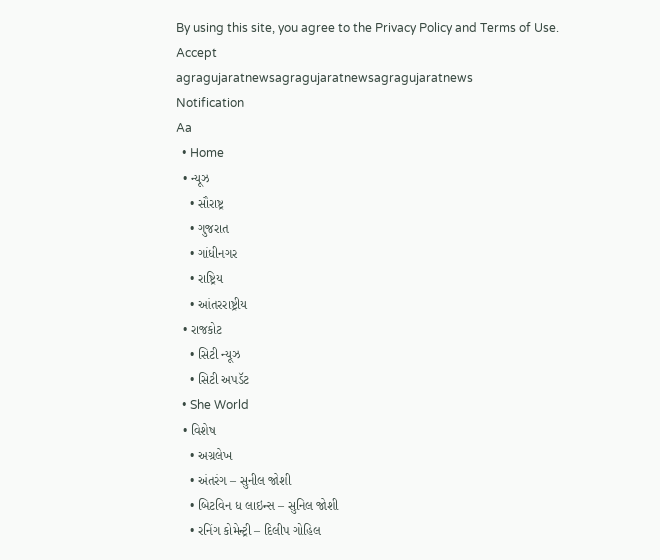By using this site, you agree to the Privacy Policy and Terms of Use.
Accept
agragujaratnewsagragujaratnewsagragujaratnews
Notification
Aa
  • Home
  • ન્યૂઝ
    • સૌરાષ્ટ્ર
    • ગુજરાત
    • ગાંધીનગર
    • રાષ્ટ્રિય
    • આંતરરાષ્ટ્રીય
  • રાજકોટ
    • સિટી ન્યૂઝ
    • સિટી અપડૅટ
  • She World
  • વિશેષ
    • અગ્રલેખ
    • અંતરંગ – સુનીલ જોશી
    • બિટવિન ધ લાઇન્સ – સુનિલ જોશી
    • રનિંગ કોમેન્ટ્રી – દિલીપ ગોહિલ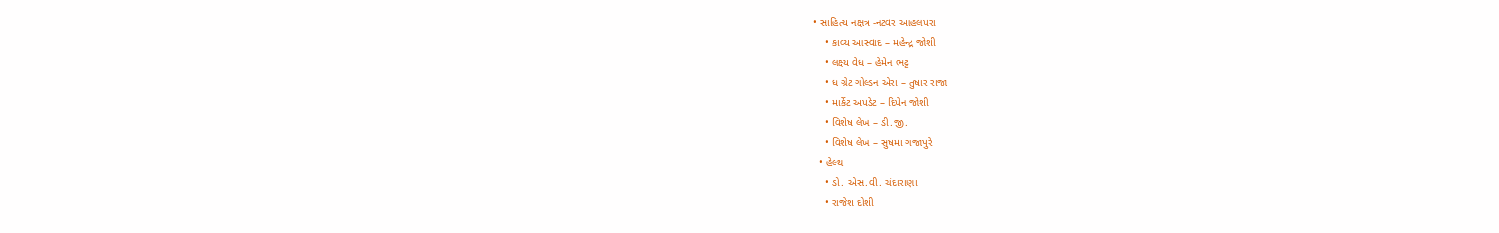• સાહિત્ય નક્ષત્ર -નટવર આહલપરા
    • કાવ્ય આસ્વાદ – મહેન્દ્ર જોશી
    • લક્ષ્ય વેધ – હેમેન ભટ્ટ
    • ધ ગ્રેટ ગોલ્ડન એરા – તુષાર રાજા
    • માર્કેટ અપડેટ – દિપેન જોશી
    • વિશેષ લેખ – ડી.જી.
    • વિશેષ લેખ – સુષમા ગજાપુરે
  • હેલ્થ
    • ડો. એસ.વી. ચંદારાણા
    • રાજેશ દોશી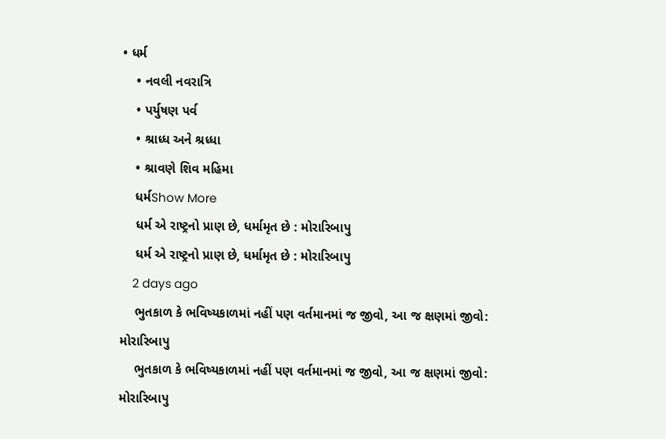• ધર્મ
    • નવલી નવરાત્રિ
    • પર્યુષણ પર્વ
    • શ્રાધ્ધ અને શ્રધ્ધા
    • શ્રાવણે શિવ મહિમા
    ધર્મShow More
    ધર્મ એ રાષ્ટ્રનો પ્રાણ છે, ધર્મામૃત છે : મોરારિબાપુ
    ધર્મ એ રાષ્ટ્રનો પ્રાણ છે, ધર્મામૃત છે : મોરારિબાપુ
    2 days ago
    ભુતકાળ કે ભવિષ્યકાળમાં નહીં પણ વર્તમાનમાં જ જીવો, આ જ ક્ષણમાં જીવો: મોરારિબાપુ
    ભુતકાળ કે ભવિષ્યકાળમાં નહીં પણ વર્તમાનમાં જ જીવો, આ જ ક્ષણમાં જીવો: મોરારિબાપુ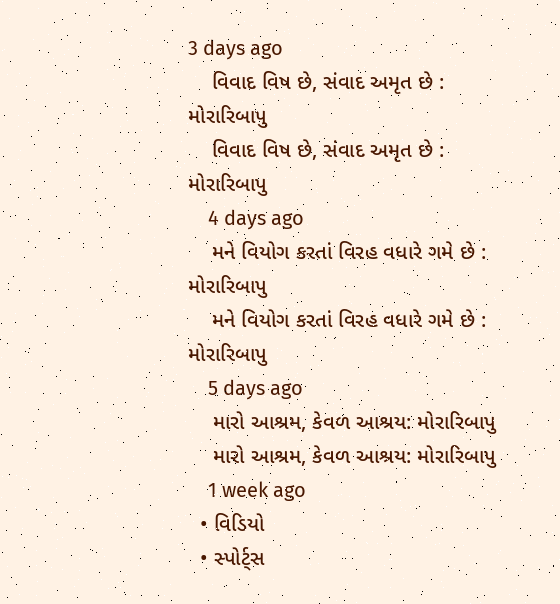3 days ago
    વિવાદ વિષ છે, સંવાદ અમૃત છે : મોરારિબાપુ
    વિવાદ વિષ છે, સંવાદ અમૃત છે : મોરારિબાપુ
    4 days ago
    મને વિયોગ કરતાં વિરહ વધારે ગમે છે : મોરારિબાપુ
    મને વિયોગ કરતાં વિરહ વધારે ગમે છે : મોરારિબાપુ
    5 days ago
    મારો આશ્રમ, કેવળ આશ્રય: મોરારિબાપુ
    મારો આશ્રમ, કેવળ આશ્રય: મોરારિબાપુ
    1 week ago
  • વિડિયો
  • સ્પોર્ટ્સ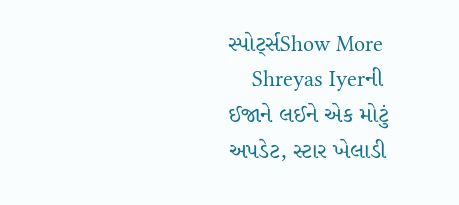સ્પોર્ટ્સShow More
    Shreyas Iyerની ઈજાને લઈને એક મોટું અપડેટ, સ્ટાર ખેલાડી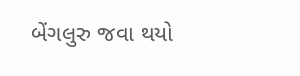બેંગલુરુ જવા થયો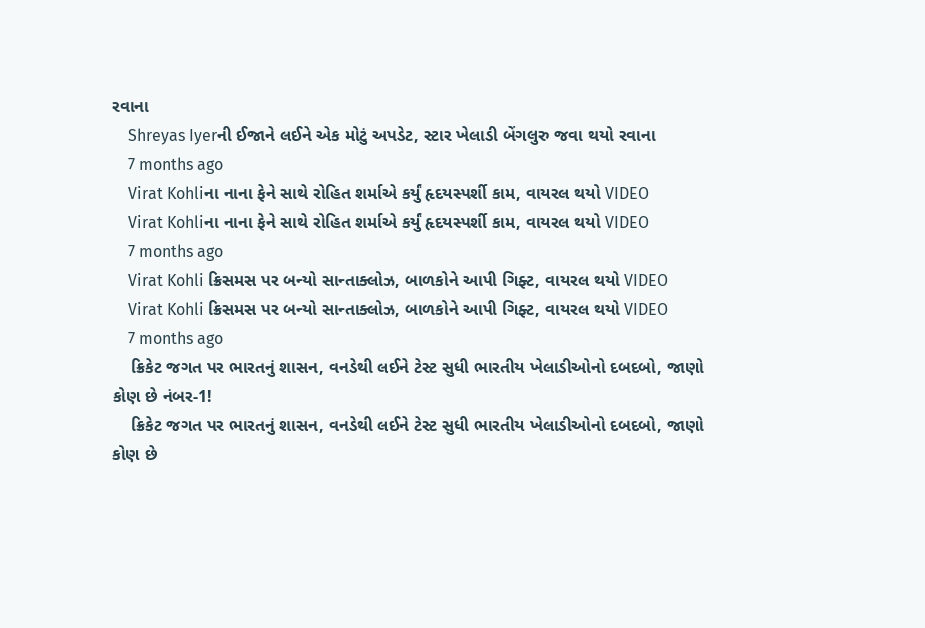રવાના
    Shreyas Iyerની ઈજાને લઈને એક મોટું અપડેટ, સ્ટાર ખેલાડી બેંગલુરુ જવા થયો રવાના
    7 months ago
    Virat Kohliના નાના ફેને સાથે રોહિત શર્માએ કર્યું હૃદયસ્પર્શી કામ, વાયરલ થયો VIDEO
    Virat Kohliના નાના ફેને સાથે રોહિત શર્માએ કર્યું હૃદયસ્પર્શી કામ, વાયરલ થયો VIDEO
    7 months ago
    Virat Kohli ક્રિસમસ પર બન્યો સાન્તાક્લોઝ, બાળકોને આપી ગિફ્ટ, વાયરલ થયો VIDEO
    Virat Kohli ક્રિસમસ પર બન્યો સાન્તાક્લોઝ, બાળકોને આપી ગિફ્ટ, વાયરલ થયો VIDEO
    7 months ago
    ક્રિકેટ જગત પર ભારતનું શાસન, વનડેથી લઈને ટેસ્ટ સુધી ભારતીય ખેલાડીઓનો દબદબો, જાણો કોણ છે નંબર-1!
    ક્રિકેટ જગત પર ભારતનું શાસન, વનડેથી લઈને ટેસ્ટ સુધી ભારતીય ખેલાડીઓનો દબદબો, જાણો કોણ છે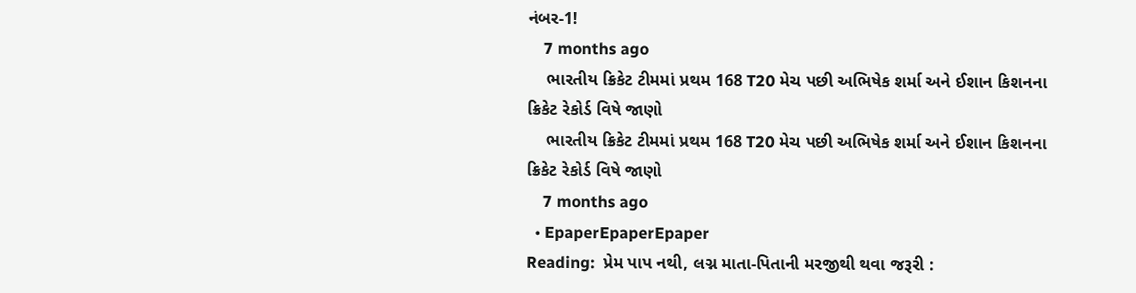નંબર-1!
    7 months ago
    ભારતીય ક્રિકેટ ટીમમાં પ્રથમ 168 T20 મેચ પછી અભિષેક શર્મા અને ઈશાન કિશનના ક્રિકેટ રેકોર્ડ વિષે જાણો
    ભારતીય ક્રિકેટ ટીમમાં પ્રથમ 168 T20 મેચ પછી અભિષેક શર્મા અને ઈશાન કિશનના ક્રિકેટ રેકોર્ડ વિષે જાણો
    7 months ago
  • EpaperEpaperEpaper
Reading:  પ્રેમ પાપ નથી, લગ્ન માતા-પિતાની મરજીથી થવા જરૂરી :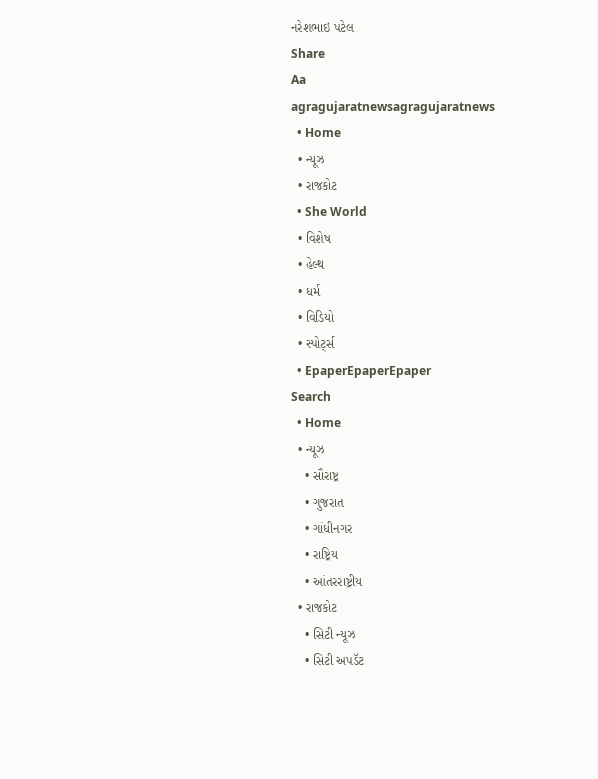નરેશભાઇ પટેલ
Share
Aa
agragujaratnewsagragujaratnews
  • Home
  • ન્યૂઝ
  • રાજકોટ
  • She World
  • વિશેષ
  • હેલ્થ
  • ધર્મ
  • વિડિયો
  • સ્પોર્ટ્સ
  • EpaperEpaperEpaper
Search
  • Home
  • ન્યૂઝ
    • સૌરાષ્ટ્ર
    • ગુજરાત
    • ગાંધીનગર
    • રાષ્ટ્રિય
    • આંતરરાષ્ટ્રીય
  • રાજકોટ
    • સિટી ન્યૂઝ
    • સિટી અપડૅટ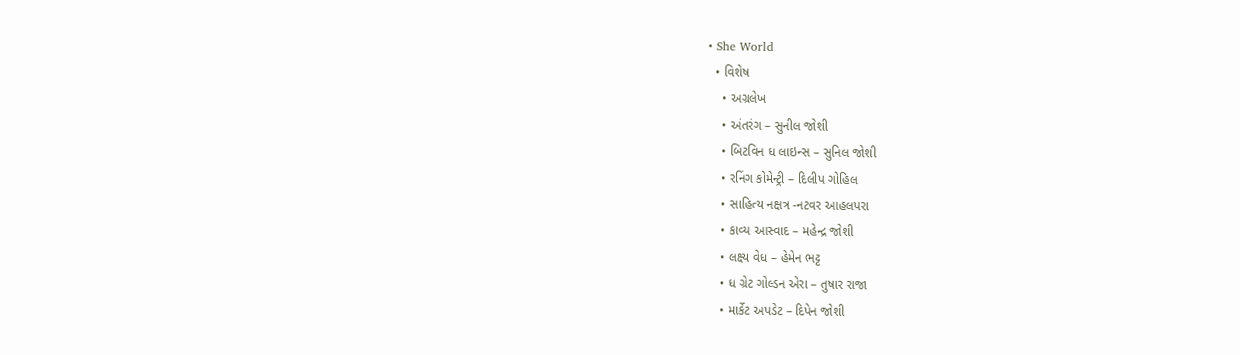• She World
  • વિશેષ
    • અગ્રલેખ
    • અંતરંગ – સુનીલ જોશી
    • બિટવિન ધ લાઇન્સ – સુનિલ જોશી
    • રનિંગ કોમેન્ટ્રી – દિલીપ ગોહિલ
    • સાહિત્ય નક્ષત્ર -નટવર આહલપરા
    • કાવ્ય આસ્વાદ – મહેન્દ્ર જોશી
    • લક્ષ્ય વેધ – હેમેન ભટ્ટ
    • ધ ગ્રેટ ગોલ્ડન એરા – તુષાર રાજા
    • માર્કેટ અપડેટ – દિપેન જોશી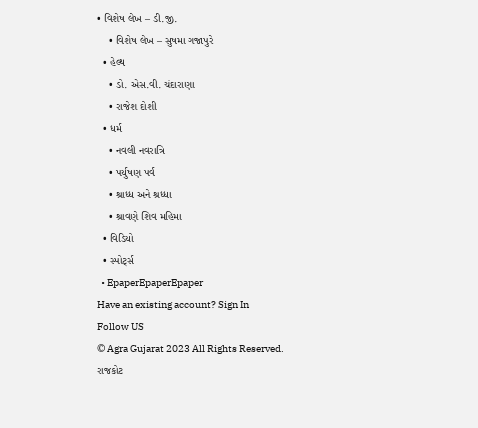• વિશેષ લેખ – ડી.જી.
    • વિશેષ લેખ – સુષમા ગજાપુરે
  • હેલ્થ
    • ડો. એસ.વી. ચંદારાણા
    • રાજેશ દોશી
  • ધર્મ
    • નવલી નવરાત્રિ
    • પર્યુષણ પર્વ
    • શ્રાધ્ધ અને શ્રધ્ધા
    • શ્રાવણે શિવ મહિમા
  • વિડિયો
  • સ્પોર્ટ્સ
  • EpaperEpaperEpaper
Have an existing account? Sign In
Follow US
© Agra Gujarat 2023 All Rights Reserved.
રાજકોટ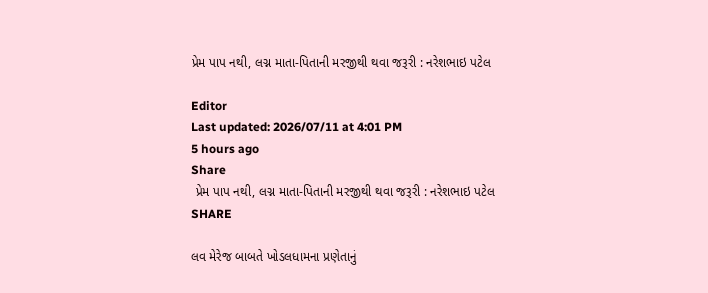પ્રેમ પાપ નથી, લગ્ન માતા-પિતાની મરજીથી થવા જરૂરી : નરેશભાઇ પટેલ

Editor
Last updated: 2026/07/11 at 4:01 PM
5 hours ago
Share
 પ્રેમ પાપ નથી, લગ્ન માતા-પિતાની મરજીથી થવા જરૂરી : નરેશભાઇ પટેલ
SHARE

લવ મેરેજ બાબતે ખોડલધામના પ્રણેતાનું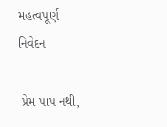મહત્વપૂર્ણ નિવેદન

 પ્રેમ પાપ નથી,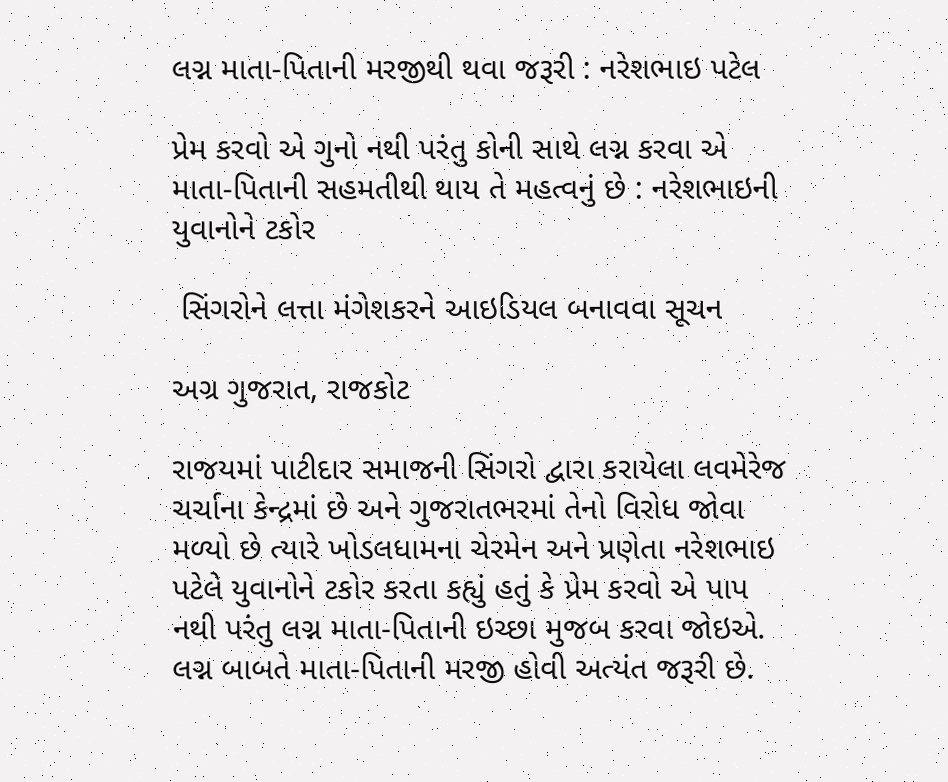લગ્ન માતા-પિતાની મરજીથી થવા જરૂરી : નરેશભાઇ પટેલ

પ્રેમ કરવો એ ગુનો નથી પરંતુ કોની સાથે લગ્ન કરવા એ માતા-પિતાની સહમતીથી થાય તે મહત્વનું છે : નરેશભાઇની યુવાનોને ટકોર

 સિંગરોને લત્તા મંગેશકરને આઇડિયલ બનાવવા સૂચન

અગ્ર ગુજરાત, રાજકોટ

રાજયમાં પાટીદાર સમાજની સિંગરો દ્વારા કરાયેલા લવમેરેજ ચર્ચાના કેન્દ્રમાં છે અને ગુજરાતભરમાં તેનો વિરોધ જોવા મળ્યો છે ત્યારે ખોડલધામના ચેરમેન અને પ્રણેતા નરેશભાઇ પટેલે યુવાનોને ટકોર કરતા કહ્યું હતું કે પ્રેમ કરવો એ પાપ નથી પરંતુ લગ્ન માતા-પિતાની ઇચ્છા મુજબ કરવા જોઇએ. લગ્ન બાબતે માતા-પિતાની મરજી હોવી અત્યંત જરૂરી છે.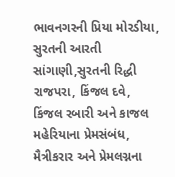ભાવનગરની પ્રિયા મોરડીયા, સુરતની આરતી સાંગાણી,સુરતની રિદ્ધી રાજપરા, કિંજલ દવે, કિંજલ રબારી અને કાજલ મહેરિયાના પ્રેમસંબંધ, મૈત્રીકરાર અને પ્રેમલગ્નના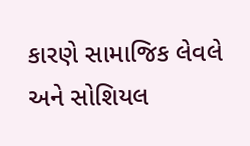કારણે સામાજિક લેવલે અને સોશિયલ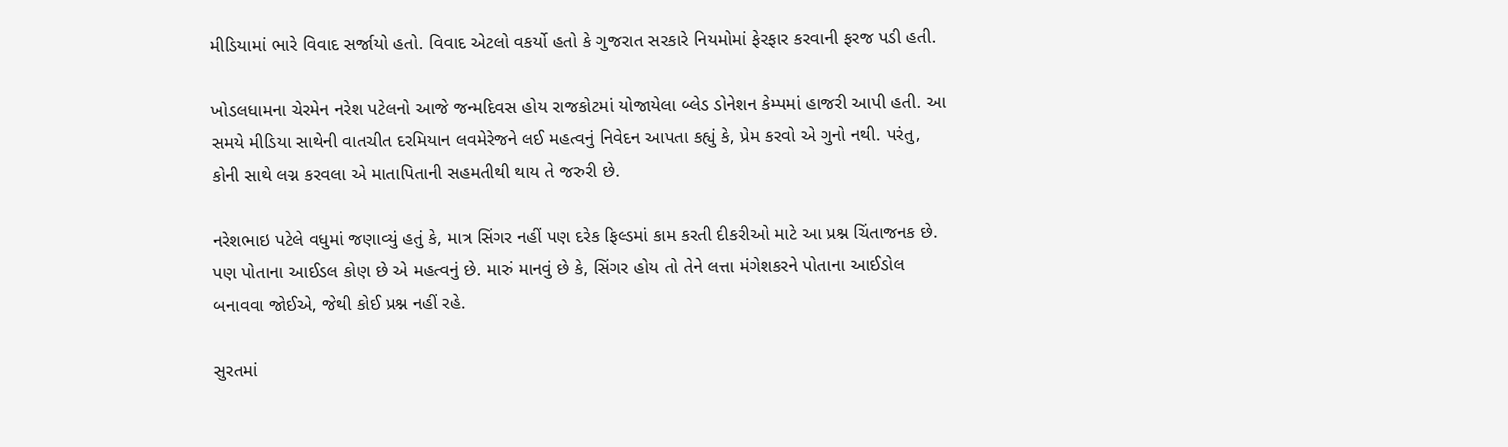મીડિયામાં ભારે વિવાદ સર્જાયો હતો. વિવાદ એટલો વકર્યો હતો કે ગુજરાત સરકારે નિયમોમાં ફેરફાર કરવાની ફરજ પડી હતી.

ખોડલધામના ચેરમેન નરેશ પટેલનો આજે જન્મદિવસ હોય રાજકોટમાં યોજાયેલા બ્લેડ ડોનેશન કેમ્પમાં હાજરી આપી હતી. આ સમયે મીડિયા સાથેની વાતચીત દરમિયાન લવમેરેજને લઈ મહત્વનું નિવેદન આપતા કહ્યું કે, પ્રેમ કરવો એ ગુનો નથી. પરંતુ, કોની સાથે લગ્ન કરવલા એ માતાપિતાની સહમતીથી થાય તે જરુરી છે.

નરેશભાઇ પટેલે વધુમાં જણાવ્યું હતું કે, માત્ર સિંગર નહીં પણ દરેક ફિલ્ડમાં કામ કરતી દીકરીઓ માટે આ પ્રશ્ન ચિંતાજનક છે. પણ પોતાના આઈડલ કોણ છે એ મહત્વનું છે. મારું માનવું છે કે, સિંગર હોય તો તેને લત્તા મંગેશકરને પોતાના આઈડોલ બનાવવા જોઈએ, જેથી કોઈ પ્રશ્ન નહીં રહે.

સુરતમાં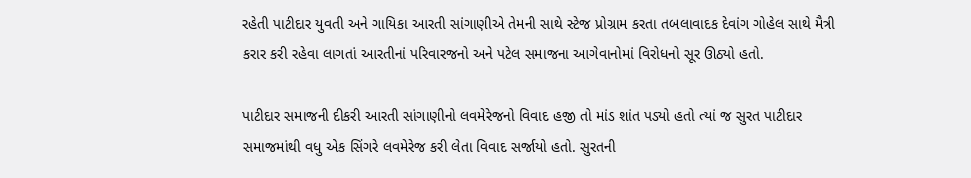રહેતી પાટીદાર યુવતી અને ગાયિકા આરતી સાંગાણીએ તેમની સાથે સ્ટેજ પ્રોગ્રામ કરતા તબલાવાદક દેવાંગ ગોહેલ સાથે મૈત્રી કરાર કરી રહેવા લાગતાં આરતીનાં પરિવારજનો અને પટેલ સમાજના આગેવાનોમાં વિરોધનો સૂર ઊઠ્યો હતો.

પાટીદાર સમાજની દીકરી આરતી સાંગાણીનો લવમેરેજનો વિવાદ હજી તો માંડ શાંત પડ્યો હતો ત્યાં જ સુરત પાટીદાર સમાજમાંથી વધુ એક સિંગરે લવમેરેજ કરી લેતા વિવાદ સર્જાયો હતો. સુરતની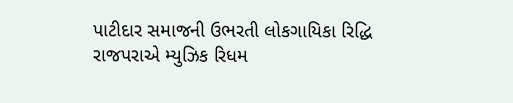પાટીદાર સમાજની ઉભરતી લોકગાયિકા રિદ્ધિ રાજપરાએ મ્યુઝિક રિધમ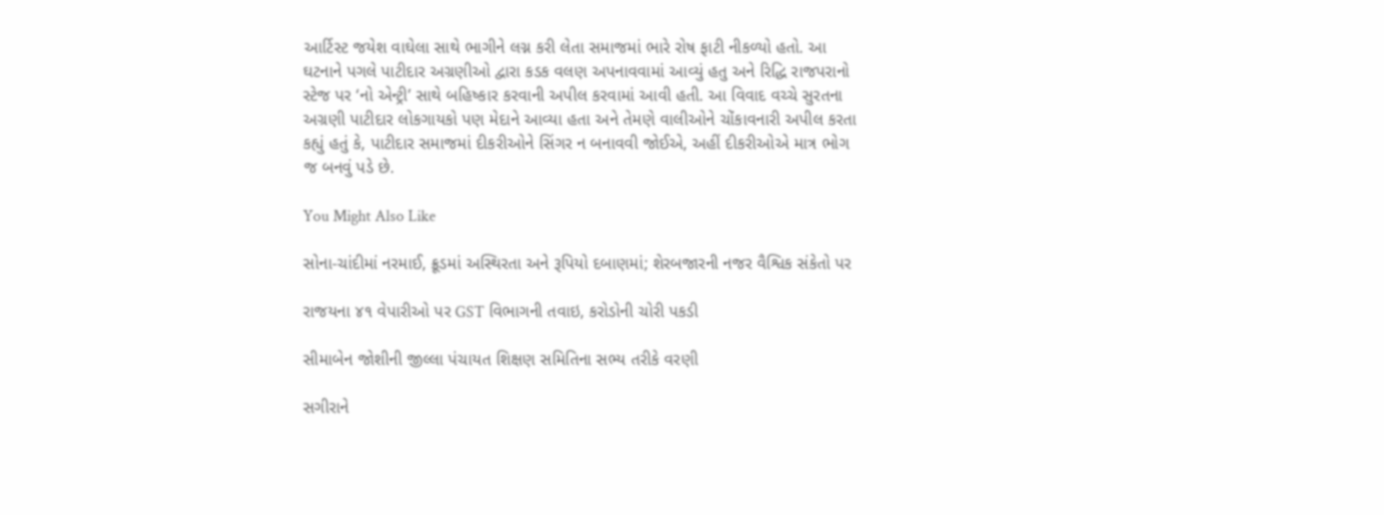આર્ટિસ્ટ જયેશ વાઘેલા સાથે ભાગીને લગ્ન કરી લેતા સમાજમાં ભારે રોષ ફાટી નીકળ્યો હતો. આ ઘટનાને પગલે પાટીદાર અગ્રણીઓ દ્વારા કડક વલણ અપનાવવામાં આવ્યું હતુ અને રિદ્ધિ રાજપરાનો સ્ટેજ પર ‘નો એન્ટ્રી’ સાથે બહિષ્કાર કરવાની અપીલ કરવામાં આવી હતી. આ વિવાદ વચ્ચે સુરતના અગ્રણી પાટીદાર લોકગાયકો પણ મેદાને આવ્યા હતા અને તેમણે વાલીઓને ચોંકાવનારી અપીલ કરતા કહ્યું હતું કે, પાટીદાર સમાજમાં દીકરીઓને સિંગર ન બનાવવી જોઈએ, અહીં દીકરીઓએ માત્ર ભોગ જ બનવું પડે છે.

You Might Also Like

સોના-ચાંદીમાં નરમાઈ, ક્રૂડમાં અસ્થિરતા અને રૂપિયો દબાણમાં; શેરબજારની નજર વૈશ્વિક સંકેતો પર

રાજયના ૪૧ વેપારીઓ પર GST વિભાગની તવાઇ, કરોડોની ચોરી પકડી

સીમાબેન જોશીની જીલ્લા પંચાયત શિક્ષણ સમિતિના સભ્ય તરીકે વરણી

સગીરાને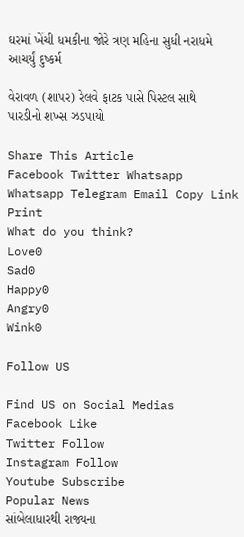ઘરમાં ખેંચી ધમકીના જોરે ત્રણ મહિના સુધી નરાધમે આચર્યું દુષ્કર્મ

વેરાવળ (શાપર) રેલવે ફાટક પાસે પિસ્ટલ સાથે પારડીનો શખ્સ ઝડપાયો

Share This Article
Facebook Twitter Whatsapp Whatsapp Telegram Email Copy Link Print
What do you think?
Love0
Sad0
Happy0
Angry0
Wink0

Follow US

Find US on Social Medias
Facebook Like
Twitter Follow
Instagram Follow
Youtube Subscribe
Popular News
સાંબેલાધારથી રાજ્યના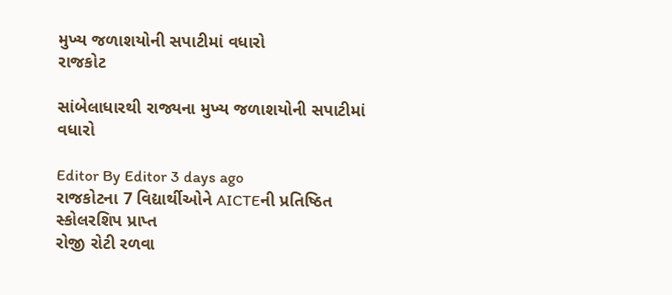મુખ્ય જળાશયોની સપાટીમાં વધારો
રાજકોટ

સાંબેલાધારથી રાજ્યના મુખ્ય જળાશયોની સપાટીમાં વધારો

Editor By Editor 3 days ago
રાજકોટના 7 વિદ્યાર્થીઓને AICTEની પ્રતિષ્ઠિત સ્કોલરશિપ પ્રાપ્ત
રોજી રોટી રળવા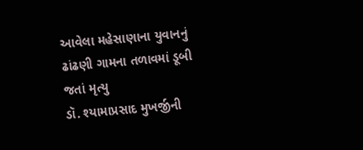આવેલા મહેસાણાના યુવાનનું ઢાંઢણી ગામના તળાવમાં ડૂબી જતાં મૃત્યુ
ડૉ. શ્યામાપ્રસાદ મુખર્જીની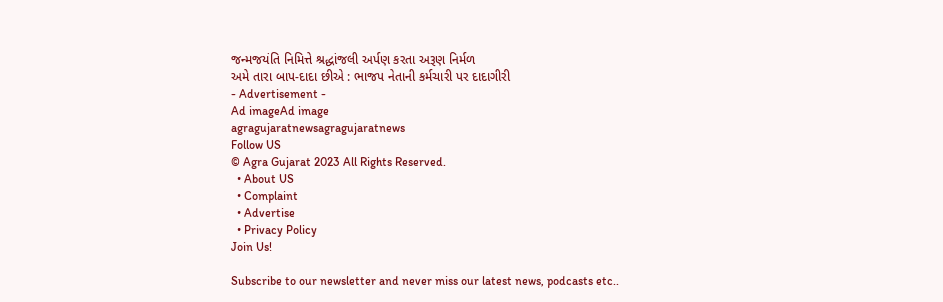જન્મજયંતિ નિમિત્તે શ્રદ્ધાંજલી અર્પણ કરતા અરૂણ નિર્મળ
અમે તારા બાપ-દાદા છીએ : ભાજપ નેતાની કર્મચારી પર દાદાગીરી
- Advertisement -
Ad imageAd image
agragujaratnewsagragujaratnews
Follow US
© Agra Gujarat 2023 All Rights Reserved.
  • About US
  • Complaint
  • Advertise
  • Privacy Policy
Join Us!

Subscribe to our newsletter and never miss our latest news, podcasts etc..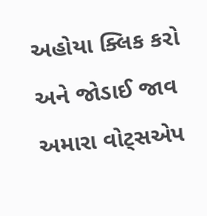અહોયા ક્લિક કરો અને જોડાઈ જાવ અમારા વોટ્સએપ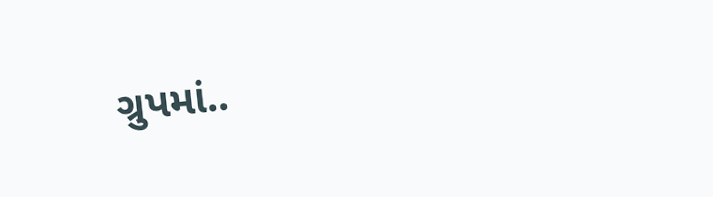ગ્રુપમાં..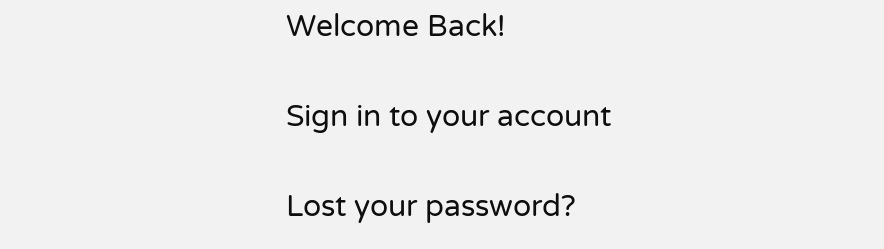Welcome Back!

Sign in to your account

Lost your password?